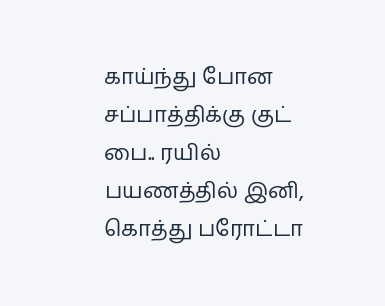காய்ந்து போன சப்பாத்திக்கு குட் பை.. ரயில் பயணத்தில் இனி, கொத்து பரோட்டா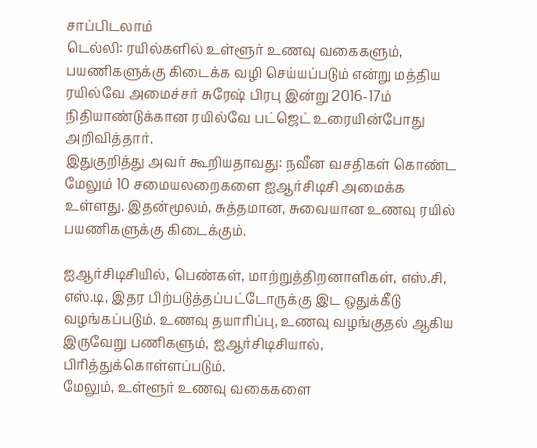சாப்பிடலாம்
டெல்லி: ரயில்களில் உள்ளூர் உணவு வகைகளும், பயணிகளுக்கு கிடைக்க வழி செய்யப்படும் என்று மத்திய ரயில்வே அமைச்சர் சுரேஷ் பிரபு இன்று 2016-17ம் நிதியாண்டுக்கான ரயில்வே பட்ஜெட் உரையின்போது அறிவித்தார்.
இதுகுறித்து அவர் கூறியதாவது: நவீன வசதிகள் கொண்ட மேலும் 10 சமையலறைகளை ஐஆர்சிடிசி அமைக்க உள்ளது. இதன்மூலம், சுத்தமான, சுவையான உணவு ரயில் பயணிகளுக்கு கிடைக்கும்.

ஐஆர்சிடிசியில், பெண்கள், மாற்றுத்திறனாளிகள், எஸ்.சி, எஸ்.டி, இதர பிற்படுத்தப்பட்டோருக்கு இட ஒதுக்கீடு வழங்கப்படும். உணவு தயாரிப்பு, உணவு வழங்குதல் ஆகிய இருவேறு பணிகளும், ஐஆர்சிடிசியால், பிரித்துக்கொள்ளப்படும்.
மேலும், உள்ளூர் உணவு வகைகளை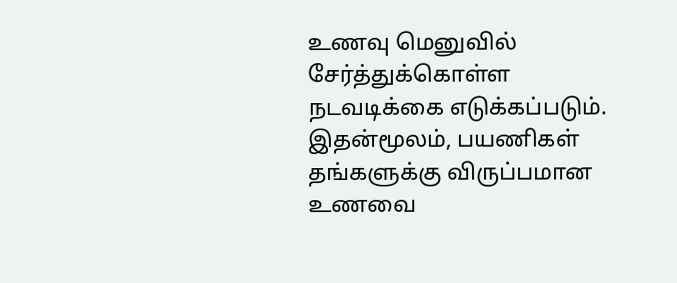உணவு மெனுவில் சேர்த்துக்கொள்ள நடவடிக்கை எடுக்கப்படும். இதன்மூலம், பயணிகள் தங்களுக்கு விருப்பமான உணவை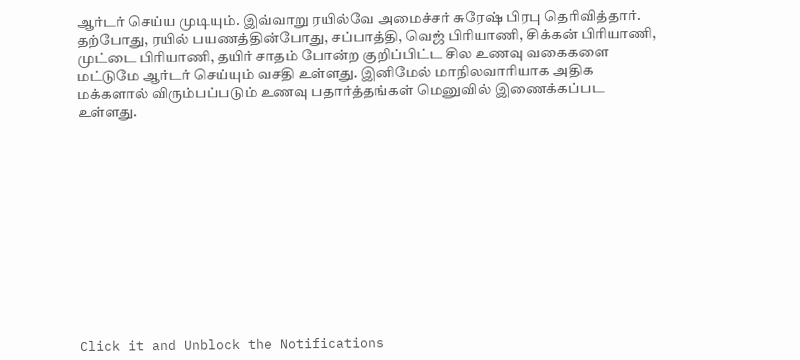ஆர்டர் செய்ய முடியும். இவ்வாறு ரயில்வே அமைச்சர் சுரேஷ் பிரபு தெரிவித்தார்.
தற்போது, ரயில் பயணத்தின்போது, சப்பாத்தி, வெஜ் பிரியாணி, சிக்கன் பிரியாணி, முட்டை பிரியாணி, தயிர் சாதம் போன்ற குறிப்பிட்ட சில உணவு வகைகளை மட்டுமே ஆர்டர் செய்யும் வசதி உள்ளது. இனிமேல் மாநிலவாரியாக அதிக மக்களால் விரும்பப்படும் உணவு பதார்த்தங்கள் மெனுவில் இணைக்கப்பட உள்ளது.












Click it and Unblock the Notifications